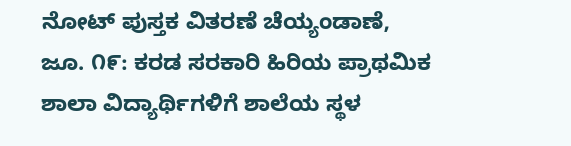ನೋಟ್ ಪುಸ್ತಕ ವಿತರಣೆ ಚೆಯ್ಯಂಡಾಣೆ, ಜೂ. ೧೯: ಕರಡ ಸರಕಾರಿ ಹಿರಿಯ ಪ್ರಾಥಮಿಕ ಶಾಲಾ ವಿದ್ಯಾರ್ಥಿಗಳಿಗೆ ಶಾಲೆಯ ಸ್ಥಳ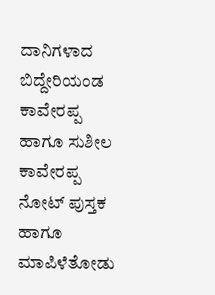ದಾನಿಗಳಾದ ಬಿದ್ದೇರಿಯಂಡ ಕಾವೇರಪ್ಪ ಹಾಗೂ ಸುಶೀಲ ಕಾವೇರಪ್ಪ ನೋಟ್ ಪುಸ್ತಕ ಹಾಗೂ
ಮಾಪಿಳೆತೋಡು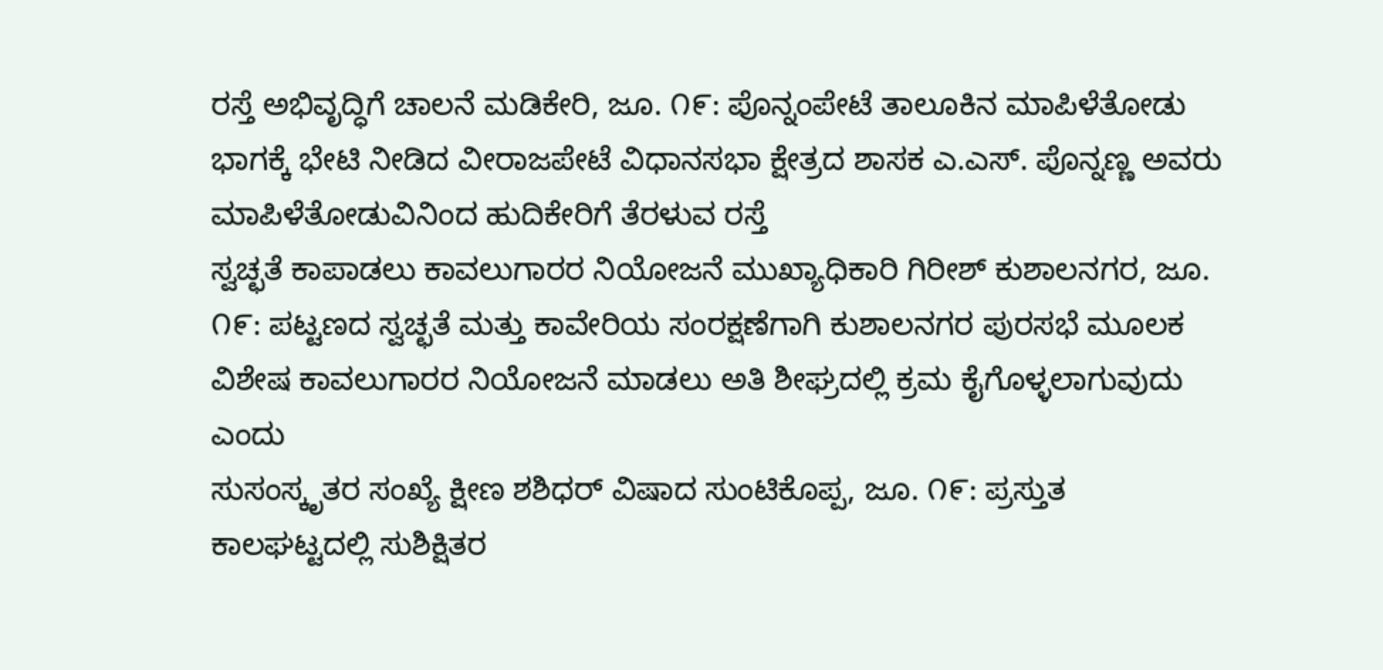ರಸ್ತೆ ಅಭಿವೃದ್ಧಿಗೆ ಚಾಲನೆ ಮಡಿಕೇರಿ, ಜೂ. ೧೯: ಪೊನ್ನಂಪೇಟೆ ತಾಲೂಕಿನ ಮಾಪಿಳೆತೋಡು ಭಾಗಕ್ಕೆ ಭೇಟಿ ನೀಡಿದ ವೀರಾಜಪೇಟೆ ವಿಧಾನಸಭಾ ಕ್ಷೇತ್ರದ ಶಾಸಕ ಎ.ಎಸ್. ಪೊನ್ನಣ್ಣ ಅವರು ಮಾಪಿಳೆತೋಡುವಿನಿಂದ ಹುದಿಕೇರಿಗೆ ತೆರಳುವ ರಸ್ತೆ
ಸ್ವಚ್ಛತೆ ಕಾಪಾಡಲು ಕಾವಲುಗಾರರ ನಿಯೋಜನೆ ಮುಖ್ಯಾಧಿಕಾರಿ ಗಿರೀಶ್ ಕುಶಾಲನಗರ, ಜೂ. ೧೯: ಪಟ್ಟಣದ ಸ್ವಚ್ಛತೆ ಮತ್ತು ಕಾವೇರಿಯ ಸಂರಕ್ಷಣೆಗಾಗಿ ಕುಶಾಲನಗರ ಪುರಸಭೆ ಮೂಲಕ ವಿಶೇಷ ಕಾವಲುಗಾರರ ನಿಯೋಜನೆ ಮಾಡಲು ಅತಿ ಶೀಘ್ರದಲ್ಲಿ ಕ್ರಮ ಕೈಗೊಳ್ಳಲಾಗುವುದು ಎಂದು
ಸುಸಂಸ್ಕೃತರ ಸಂಖ್ಯೆ ಕ್ಷೀಣ ಶಶಿಧರ್ ವಿಷಾದ ಸುಂಟಿಕೊಪ್ಪ, ಜೂ. ೧೯: ಪ್ರಸ್ತುತ ಕಾಲಘಟ್ಟದಲ್ಲಿ ಸುಶಿಕ್ಷಿತರ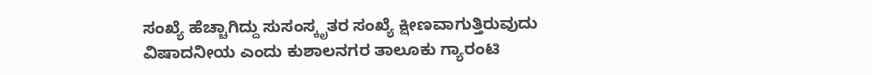ಸಂಖ್ಯೆ ಹೆಚ್ಚಾಗಿದ್ದು ಸುಸಂಸ್ಕೃತರ ಸಂಖ್ಯೆ ಕ್ಷೀಣವಾಗುತ್ತಿರುವುದು ವಿಷಾದನೀಯ ಎಂದು ಕುಶಾಲನಗರ ತಾಲೂಕು ಗ್ಯಾರಂಟಿ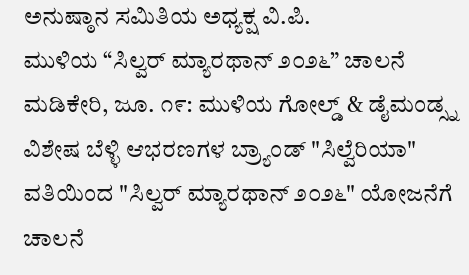ಅನುಷ್ಠಾನ ಸಮಿತಿಯ ಅಧ್ಯಕ್ಷ ವಿ.ಪಿ.
ಮುಳಿಯ “ಸಿಲ್ವರ್ ಮ್ಯಾರಥಾನ್ ೨೦೨೬” ಚಾಲನೆ ಮಡಿಕೇರಿ, ಜೂ. ೧೯: ಮುಳಿಯ ಗೋಲ್ಡ್ & ಡೈಮಂಡ್ಸ್ನ ವಿಶೇಷ ಬೆಳ್ಳಿ ಆಭರಣಗಳ ಬ್ರ‍್ಯಾಂಡ್ "ಸಿಲ್ವೆರಿಯಾ" ವತಿಯಿಂದ "ಸಿಲ್ವರ್ ಮ್ಯಾರಥಾನ್ ೨೦೨೬" ಯೋಜನೆಗೆ ಚಾಲನೆ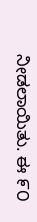ನೀಡಲಾಯಿತು. ಈ ೯೦